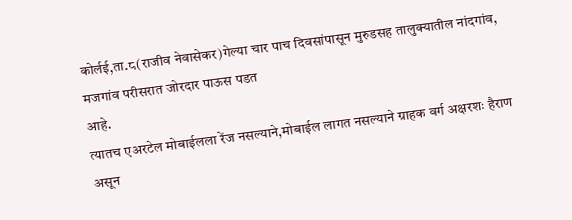कोर्लई,ता.८(राजीव नेवासेकर)गेल्या चार पाच दिवसांपासून मुरुडसह तालुक्यातील नांदगांव, मजगांव परीसरात जोरदार पाऊस पडत
आहे.
त्यातच एअरटेल मोबाईलला रेंज नसल्याने,मोबाईल लागत नसल्याने ग्राहक वर्ग अक्षरशः हैराण असून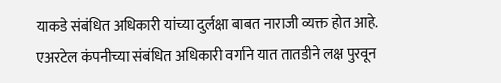याकडे संबंधित अधिकारी यांच्या दुर्लक्षा बाबत नाराजी व्यक्त होत आहे.
एअरटेल कंपनीच्या संबंधित अधिकारी वर्गाने यात तातडीने लक्ष पुरवून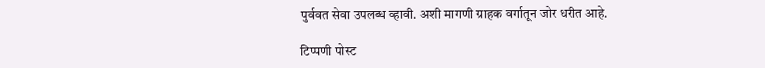पुर्ववत सेवा उपलब्ध व्हावी. अशी मागणी ग्राहक वर्गातून जोर धरीत आहे.

टिप्पणी पोस्ट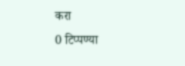करा
0 टिप्पण्या